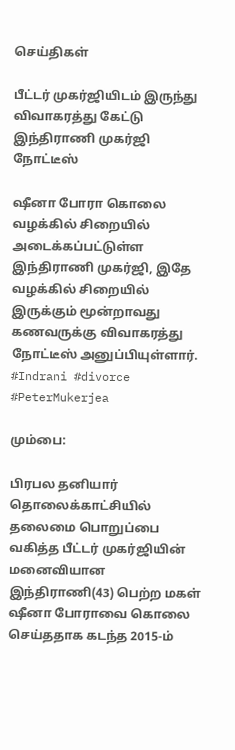செய்திகள்

பீட்டர் முகர்ஜியிடம் இருந்து விவாகரத்து கேட்டு இந்திராணி முகர்ஜி நோட்டீஸ்

ஷீனா போரா கொலை வழக்கில் சிறையில் அடைக்கப்பட்டுள்ள இந்திராணி முகர்ஜி, இதே வழக்கில் சிறையில் இருக்கும் மூன்றாவது கணவருக்கு விவாகரத்து நோட்டீஸ் அனுப்பியுள்ளார். #Indrani #divorce #PeterMukerjea

மும்பை:

பிரபல தனியார் தொலைக்காட்சியில் தலைமை பொறுப்பை வகித்த பீட்டர் முகர்ஜியின் மனைவியான இந்திராணி(43) பெற்ற மகள் ஷீனா போராவை கொலை செய்ததாக கடந்த 2015-ம்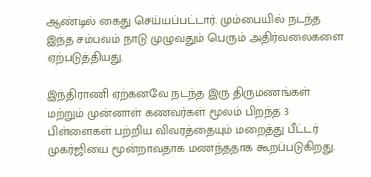ஆண்டில் கைது செய்யப்பட்டார். மும்பையில் நடந்த இந்த சம்பவம் நாடு முழுவதும் பெரும் அதிர்வலைகளை ஏற்படுத்தியது.

இந்திராணி ஏற்கனவே நடந்த இரு திருமணங்கள் மற்றும் முன்னாள் கணவர்கள் மூலம் பிறந்த 3 பிள்ளைகள் பற்றிய விவரத்தையும் மறைத்து பீட்டர் முகர்ஜியை மூன்றாவதாக மணந்ததாக கூறப்படுகிறது.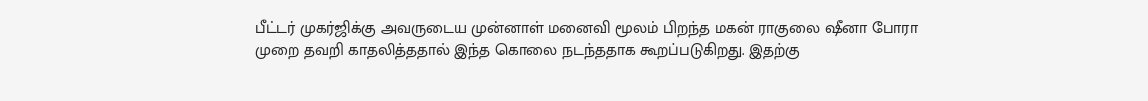பீட்டர் முகர்ஜிக்கு அவருடைய முன்னாள் மனைவி மூலம் பிறந்த மகன் ராகுலை ஷீனா போரா முறை தவறி காதலித்ததால் இந்த கொலை நடந்ததாக கூறப்படுகிறது. இதற்கு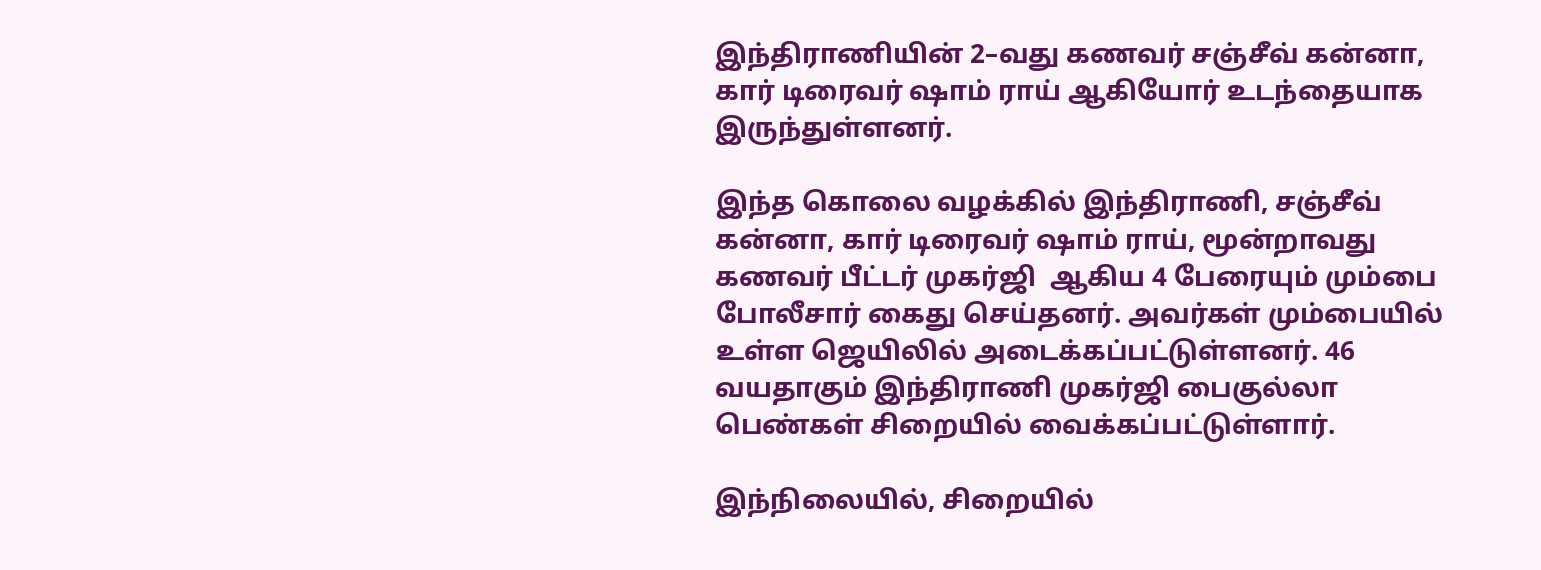இந்திராணியின் 2–வது கணவர் சஞ்சீவ் கன்னா, கார் டிரைவர் ஷாம் ராய் ஆகியோர் உடந்தையாக இருந்துள்ளனர்.

இந்த கொலை வழக்கில் இந்திராணி, சஞ்சீவ் கன்னா, கார் டிரைவர் ஷாம் ராய், மூன்றாவது கணவர் பீட்டர் முகர்ஜி  ஆகிய 4 பேரையும் மும்பை போலீசார் கைது செய்தனர். அவர்கள் மும்பையில் உள்ள ஜெயிலில் அடைக்கப்பட்டுள்ளனர். 46 வயதாகும் இந்திராணி முகர்ஜி பைகுல்லா பெண்கள் சிறையில் வைக்கப்பட்டுள்ளார்.

இந்நிலையில், சிறையில்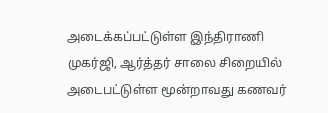அடைக்கப்பட்டுள்ள இந்திராணி முகர்ஜி, ஆர்த்தர் சாலை சிறையில் அடைபட்டுள்ள மூன்றாவது கணவர்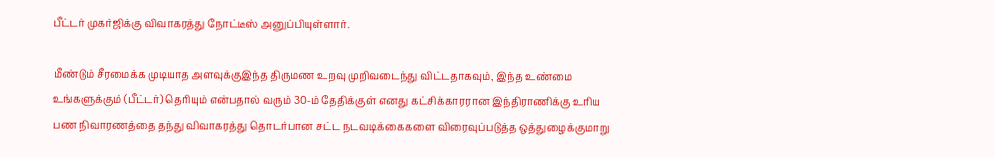பீட்டர் முகர்ஜிக்கு விவாகரத்து நோட்டீஸ் அனுப்பியுள்ளார்.

மீண்டும் சீரமைக்க முடியாத அளவுக்குஇந்த திருமண உறவு முறிவடைந்து விட்டதாகவும், இந்த உண்மை உங்களுக்கும் (பீட்டர்) தெரியும் என்பதால் வரும் 30-ம் தேதிக்குள் எனது கட்சிக்காரரான இந்திராணிக்கு உரிய பண நிவாரணத்தை தந்து விவாகரத்து தொடர்பான சட்ட நடவடிக்கைகளை விரைவுப்படுத்த ஒத்துழைக்குமாறு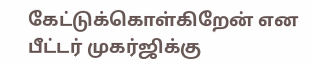கேட்டுக்கொள்கிறேன் என பீட்டர் முகர்ஜிக்கு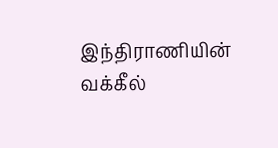இந்திராணியின் வக்கீல்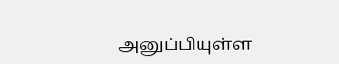அனுப்பியுள்ள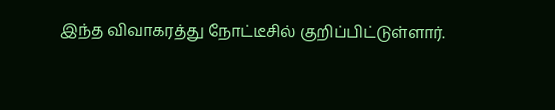இந்த விவாகரத்து நோட்டீசில் குறிப்பிட்டுள்ளார்.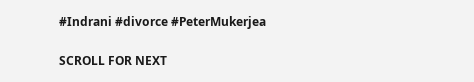#Indrani #divorce #PeterMukerjea

SCROLL FOR NEXT